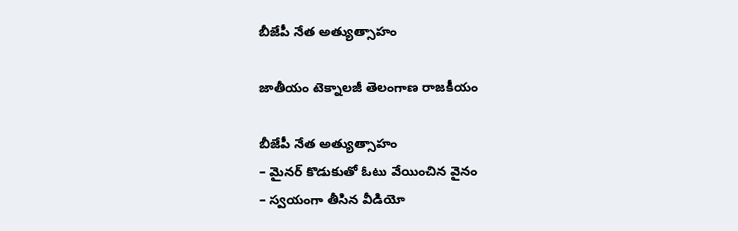బీజేపీ నేత అత్యుత్సాహం

జాతీయం టెక్నాలజీ తెలంగాణ రాజకీయం

బీజేపీ నేత అత్యుత్సాహం
– మైనర్ కొడుకుతో ఓటు వేయించిన వైనం
– స్వయంగా తీసిన వీడియో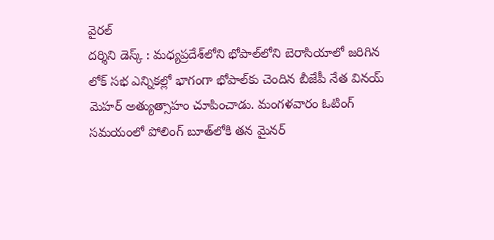వైరల్‌
దర్శిని డెస్క్ : మధ్యప్రదేశ్‌లోని భోపాల్‌లోని బెరాసియాలో జరిగిన లోక్ సభ ఎన్నికల్లో భాగంగా భోపాల్‌కు చెందిన బీజేపీ నేత వినయ్ మెహర్ అత్యుత్సాహం చూపించాడు. మంగళవారం ఓటింగ్ సమయంలో పోలింగ్ బూత్‌లోకి తన మైనర్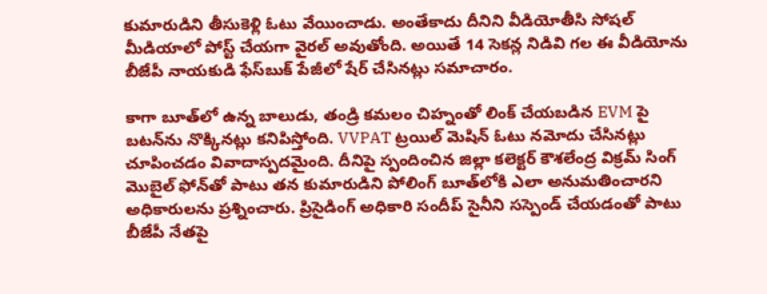కుమారుడిని తీసుకెళ్లి ఓటు వేయించాడు. అంతేకాదు దీనిని వీడియోతీసి సోషల్ మీడియాలో పోస్ట్ చేయగా వైరల్ అవుతోంది. అయితే 14 సెకన్ల నిడివి గల ఈ వీడియోను బీజేపీ నాయకుడి ఫేస్‌బుక్ పేజీలో షేర్ చేసినట్లు సమాచారం.

కాగా బూత్‌లో ఉన్న బాలుడు, తండ్రి కమలం చిహ్నంతో లింక్ చేయబడిన EVM పై బటన్‌ను నొక్కినట్లు కనిపిస్తోంది. VVPAT ట్రయిల్ మెషిన్ ఓటు నమోదు చేసినట్లు చూపించడం వివాదాస్పదమైంది. దీనిపై స్పందించిన జిల్లా కలెక్టర్ కౌశలేంద్ర విక్రమ్ సింగ్ మొబైల్ ఫోన్‌తో పాటు తన కుమారుడిని పోలింగ్ బూత్‌లోకి ఎలా అనుమతించారని అధికారులను ప్రశ్నించారు. ప్రిసైడింగ్ అధికారి సందీప్ సైనీని సస్పెండ్ చేయడంతో పాటు బీజేపీ నేతపై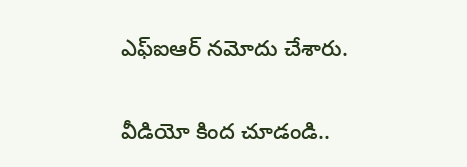ఎఫ్‌ఐఆర్ నమోదు చేశారు.

వీడియో కింద చూడండి..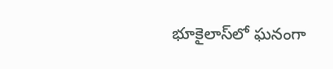భూకైలాస్‌లో ఘనంగా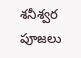శనీశ్వర పూజలు